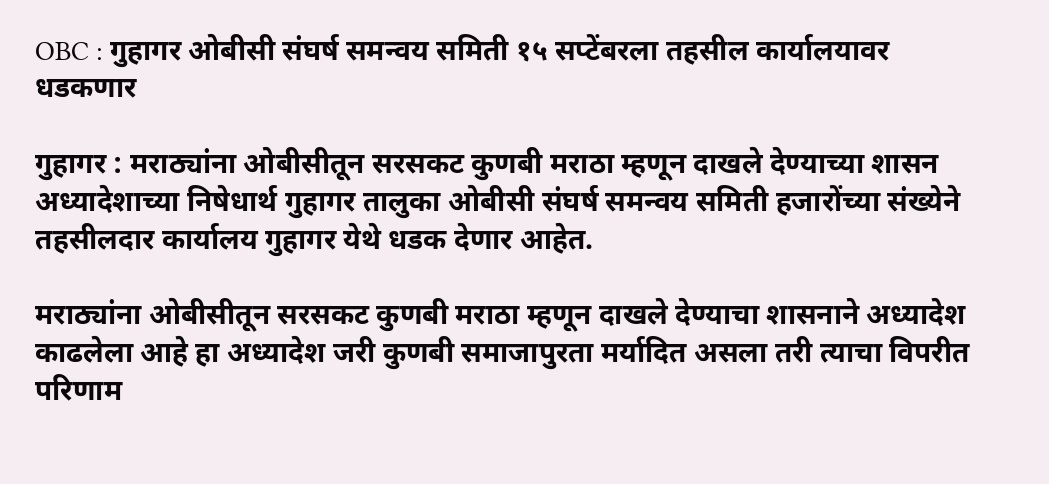OBC : गुहागर ओबीसी संघर्ष समन्वय समिती १५ सप्टेंबरला तहसील कार्यालयावर धडकणार

गुहागर : मराठ्यांना ओबीसीतून सरसकट कुणबी मराठा म्हणून दाखले देण्याच्या शासन अध्यादेशाच्या निषेधार्थ गुहागर तालुका ओबीसी संघर्ष समन्वय समिती हजारोंच्या संख्येने तहसीलदार कार्यालय गुहागर येथे धडक देणार आहेत.

मराठ्यांना ओबीसीतून सरसकट कुणबी मराठा म्हणून दाखले देण्याचा शासनाने अध्यादेश काढलेला आहे हा अध्यादेश जरी कुणबी समाजापुरता मर्यादित असला तरी त्याचा विपरीत परिणाम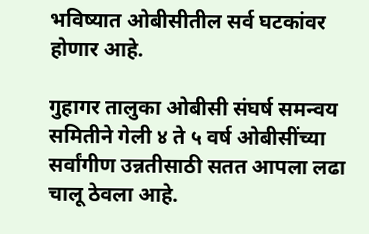भविष्यात ओबीसीतील सर्व घटकांवर होणार आहे.

गुहागर तालुका ओबीसी संघर्ष समन्वय समितीने गेली ४ ते ५ वर्ष ओबीसींच्या सर्वांगीण उन्नतीसाठी सतत आपला लढा चालू ठेवला आहे.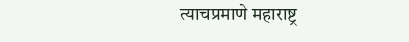त्याचप्रमाणे महाराष्ट्र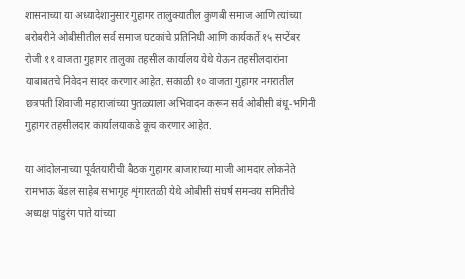शासनाच्या या अध्यादेशानुसार गुहागर तालुक्यातील कुणबी समाज आणि त्यांच्या बरोबरीने ओबीसीतील सर्व समाज घटकांचे प्रतिनिधी आणि कार्यकर्ते १५ सप्टेंबर रोजी ११ वाजता गुहागर तालुका तहसील कार्यालय येथे येऊन तहसीलदारांना याबाबतचे निवेदन सादर करणार आहेत. सकाळी १० वाजता गुहागर नगरातील छत्रपती शिवाजी महाराजांच्या पुतळ्याला अभिवादन करून सर्व ओबीसी बंधू-भगिनी गुहागर तहसीलदार कार्यालयाकडे कूच करणार आहेत.

या आंदोलनाच्या पूर्वतयारीची बैठक गुहागर बाजाराच्या माजी आमदार लोकनेते रामभाऊ बेंडल साहेब सभागृह शृंगारतळी येथे ओबीसी संघर्ष समन्वय समितीचे अध्यक्ष पांडुरंग पाते यांच्या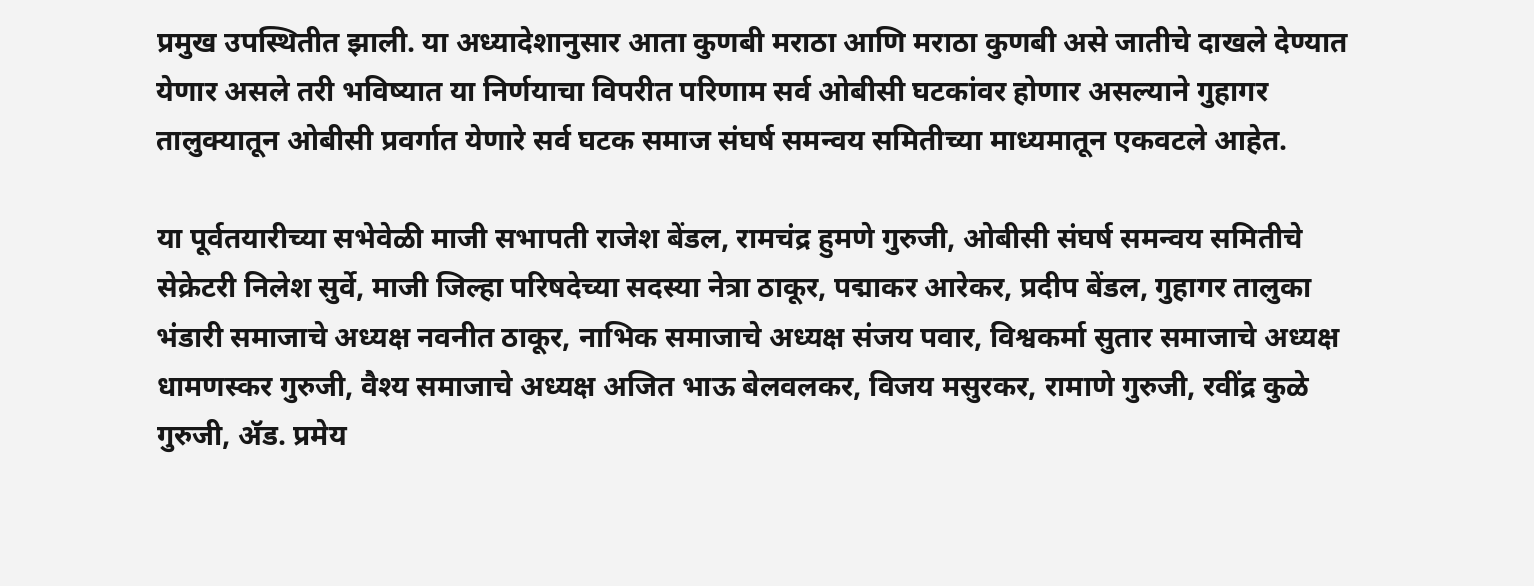प्रमुख उपस्थितीत झाली. या अध्यादेशानुसार आता कुणबी मराठा आणि मराठा कुणबी असे जातीचे दाखले देण्यात येणार असले तरी भविष्यात या निर्णयाचा विपरीत परिणाम सर्व ओबीसी घटकांवर होणार असल्याने गुहागर तालुक्यातून ओबीसी प्रवर्गात येणारे सर्व घटक समाज संघर्ष समन्वय समितीच्या माध्यमातून एकवटले आहेत.

या पूर्वतयारीच्या सभेवेळी माजी सभापती राजेश बेंडल, रामचंद्र हुमणे गुरुजी, ओबीसी संघर्ष समन्वय समितीचे सेक्रेटरी निलेश सुर्वे, माजी जिल्हा परिषदेच्या सदस्या नेत्रा ठाकूर, पद्माकर आरेकर, प्रदीप बेंडल, गुहागर तालुका भंडारी समाजाचे अध्यक्ष नवनीत ठाकूर, नाभिक समाजाचे अध्यक्ष संजय पवार, विश्वकर्मा सुतार समाजाचे अध्यक्ष धामणस्कर गुरुजी, वैश्य समाजाचे अध्यक्ष अजित भाऊ बेलवलकर, विजय मसुरकर, रामाणे गुरुजी, रवींद्र कुळे गुरुजी, ॲड. प्रमेय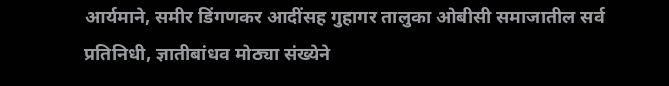आर्यमाने, समीर डिंगणकर आदींसह गुहागर तालुका ओबीसी समाजातील सर्व प्रतिनिधी, ज्ञातीबांधव मोठ्या संख्येने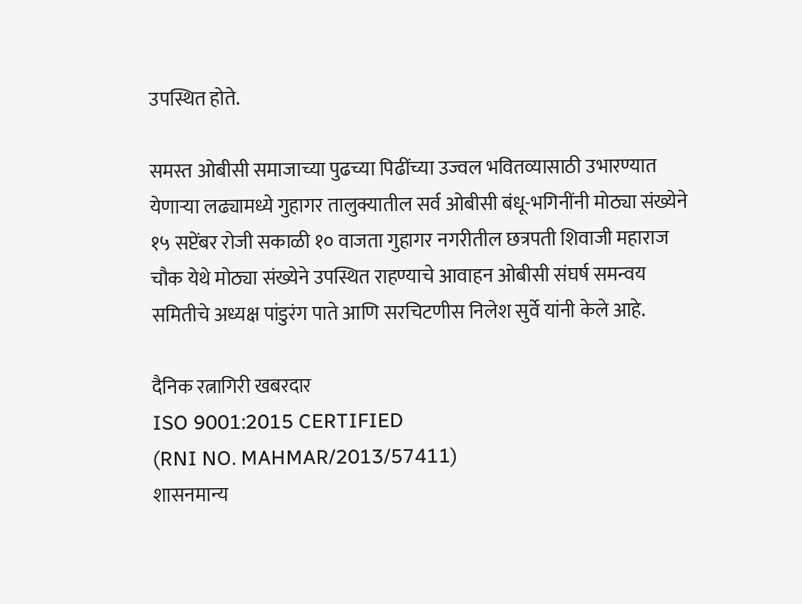उपस्थित होते.

समस्त ओबीसी समाजाच्या पुढच्या पिढींच्या उज्वल भवितव्यासाठी उभारण्यात येणाऱ्या लढ्यामध्ये गुहागर तालुक्यातील सर्व ओबीसी बंधू-भगिनींनी मोठ्या संख्येने १५ सप्टेंबर रोजी सकाळी १० वाजता गुहागर नगरीतील छत्रपती शिवाजी महाराज चौक येथे मोठ्या संख्येने उपस्थित राहण्याचे आवाहन ओबीसी संघर्ष समन्वय समितीचे अध्यक्ष पांडुरंग पाते आणि सरचिटणीस निलेश सुर्वे यांनी केले आहे.

दैनिक रत्नागिरी खबरदार
ISO 9001:2015 CERTIFIED
(RNI NO. MAHMAR/2013/57411)
शासनमान्य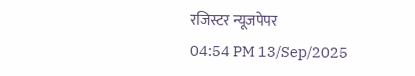रजिस्टर न्यूजपेपर
04:54 PM 13/Sep/2025